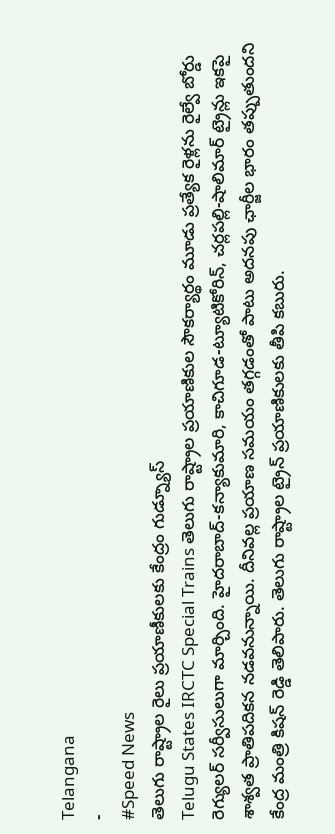Telangana
-
#Speed News
తెలుగు రాష్ట్రాల రైలు ప్రయాణీకులకు కేంద్రం గుడ్న్యూస్
Telugu States IRCTC Special Trains తెలుగు రాష్ట్రాల ప్రయాణికుల సౌకర్యార్థం మూడు ప్రత్యేక రైళ్లను రైల్వే బోర్డు రెగ్యులర్ సర్వీసులుగా మార్చింది. హైదరాబాద్-కన్యాకుమారి, కాచిగూడ-ట్యూటికోరిన్, చర్లపల్లి-షాలిమార్ ట్రైన్లు ఇకపై శాశ్వత ప్రాతిపదికన నడవనున్నాయి. దీనివల్ల ప్రయాణ సమయం తగ్గడంతో పాటు అదనపు ఛార్జీల భారం తప్పుతుందని కేంద్ర మంత్రి కిషన్ రెడ్డి తెలిపారు. తెలుగు రాష్ట్రాల ట్రైన్ ప్రయాణికులకు తీపి కబురు.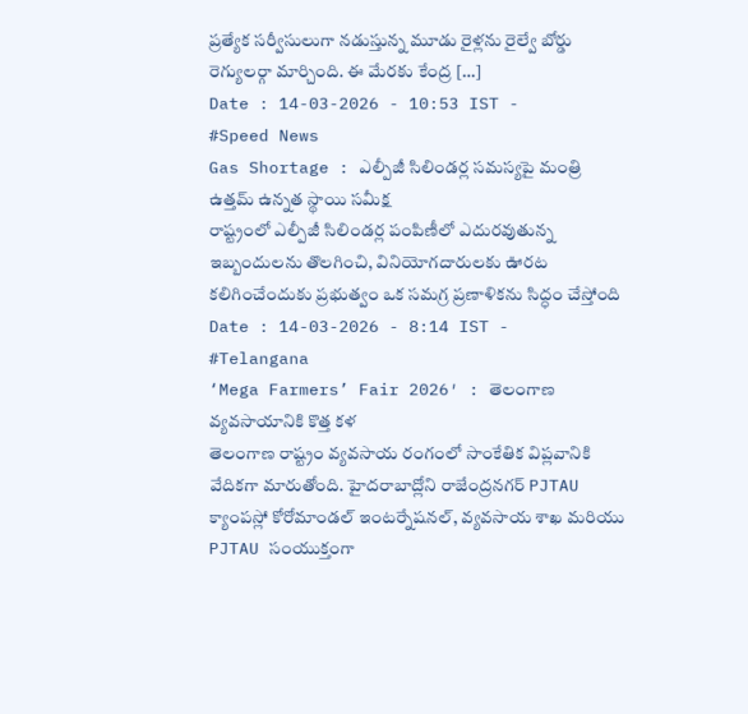ప్రత్యేక సర్వీసులుగా నడుస్తున్న మూడు రైళ్లను రైల్వే బోర్డు రెగ్యులర్గా మార్చింది. ఈ మేరకు కేంద్ర […]
Date : 14-03-2026 - 10:53 IST -
#Speed News
Gas Shortage : ఎల్పీజీ సిలిండర్ల సమస్యపై మంత్రి ఉత్తమ్ ఉన్నత స్థాయి సమీక్ష
రాష్ట్రంలో ఎల్పీజీ సిలిండర్ల పంపిణీలో ఎదురవుతున్న ఇబ్బందులను తొలగించి, వినియోగదారులకు ఊరట కలిగించేందుకు ప్రభుత్వం ఒక సమగ్ర ప్రణాళికను సిద్ధం చేస్తోంది
Date : 14-03-2026 - 8:14 IST -
#Telangana
‘Mega Farmers’ Fair 2026′ : తెలంగాణ వ్యవసాయానికి కొత్త కళ
తెలంగాణ రాష్ట్రం వ్యవసాయ రంగంలో సాంకేతిక విప్లవానికి వేదికగా మారుతోంది. హైదరాబాద్లోని రాజేంద్రనగర్ PJTAU క్యాంపస్లో కోరోమాండల్ ఇంటర్నేషనల్, వ్యవసాయ శాఖ మరియు PJTAU సంయుక్తంగా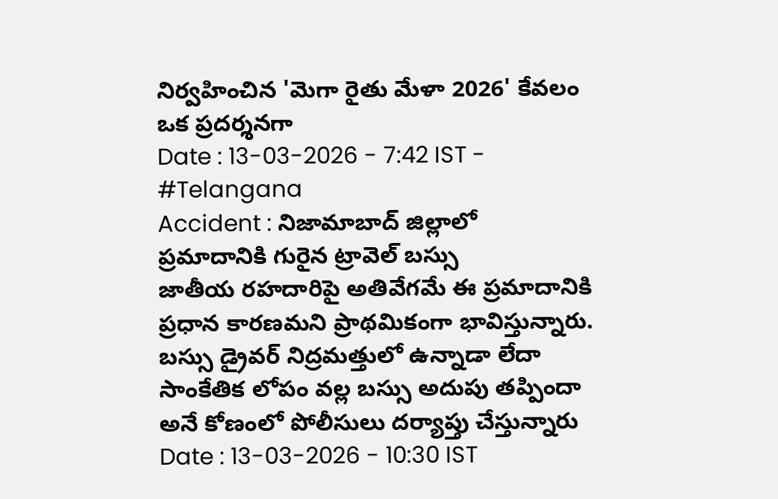నిర్వహించిన 'మెగా రైతు మేళా 2026' కేవలం ఒక ప్రదర్శనగా
Date : 13-03-2026 - 7:42 IST -
#Telangana
Accident : నిజామాబాద్ జిల్లాలో ప్రమాదానికి గురైన ట్రావెల్ బస్సు
జాతీయ రహదారిపై అతివేగమే ఈ ప్రమాదానికి ప్రధాన కారణమని ప్రాథమికంగా భావిస్తున్నారు. బస్సు డ్రైవర్ నిద్రమత్తులో ఉన్నాడా లేదా సాంకేతిక లోపం వల్ల బస్సు అదుపు తప్పిందా అనే కోణంలో పోలీసులు దర్యాప్తు చేస్తున్నారు
Date : 13-03-2026 - 10:30 IST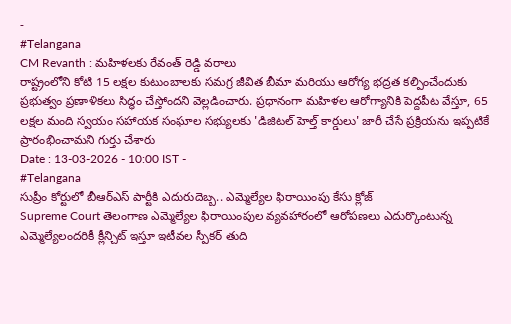-
#Telangana
CM Revanth : మహిళలకు రేవంత్ రెడ్డి వరాలు
రాష్ట్రంలోని కోటి 15 లక్షల కుటుంబాలకు సమగ్ర జీవిత బీమా మరియు ఆరోగ్య భద్రత కల్పించేందుకు ప్రభుత్వం ప్రణాళికలు సిద్ధం చేస్తోందని వెల్లడించారు. ప్రధానంగా మహిళల ఆరోగ్యానికి పెద్దపీట వేస్తూ, 65 లక్షల మంది స్వయం సహాయక సంఘాల సభ్యులకు 'డిజిటల్ హెల్త్ కార్డులు' జారీ చేసే ప్రక్రియను ఇప్పటికే ప్రారంభించామని గుర్తు చేశారు
Date : 13-03-2026 - 10:00 IST -
#Telangana
సుప్రీం కోర్టులో బీఆర్ఎస్ పార్టీకి ఎదురుదెబ్బ.. ఎమ్మెల్యేల ఫిరాయింపు కేసు క్లోజ్
Supreme Court తెలంగాణ ఎమ్మెల్యేల ఫిరాయింపుల వ్యవహారంలో ఆరోపణలు ఎదుర్కొంటున్న ఎమ్మెల్యేలందరికీ క్లీన్చిట్ ఇస్తూ ఇటీవల స్పీకర్ తుది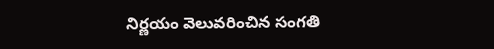నిర్ణయం వెలువరించిన సంగతి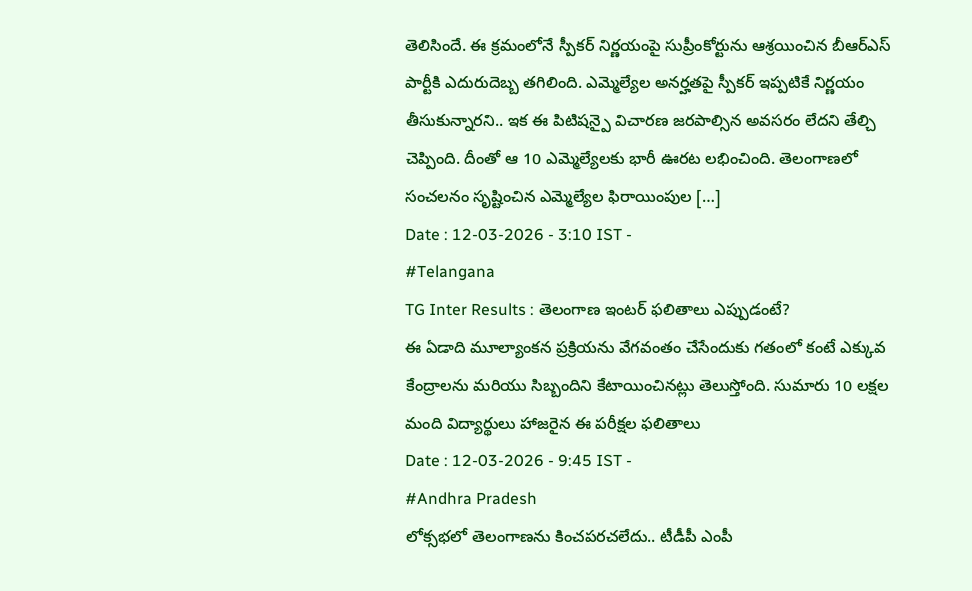తెలిసిందే. ఈ క్రమంలోనే స్పీకర్ నిర్ణయంపై సుప్రీంకోర్టును ఆశ్రయించిన బీఆర్ఎస్ పార్టీకి ఎదురుదెబ్బ తగిలింది. ఎమ్మెల్యేల అనర్హతపై స్పీకర్ ఇప్పటికే నిర్ణయం తీసుకున్నారని.. ఇక ఈ పిటిషన్పై విచారణ జరపాల్సిన అవసరం లేదని తేల్చి చెప్పింది. దీంతో ఆ 10 ఎమ్మెల్యేలకు భారీ ఊరట లభించింది. తెలంగాణలో సంచలనం సృష్టించిన ఎమ్మెల్యేల ఫిరాయింపుల […]
Date : 12-03-2026 - 3:10 IST -
#Telangana
TG Inter Results : తెలంగాణ ఇంటర్ ఫలితాలు ఎప్పుడంటే?
ఈ ఏడాది మూల్యాంకన ప్రక్రియను వేగవంతం చేసేందుకు గతంలో కంటే ఎక్కువ కేంద్రాలను మరియు సిబ్బందిని కేటాయించినట్లు తెలుస్తోంది. సుమారు 10 లక్షల మంది విద్యార్థులు హాజరైన ఈ పరీక్షల ఫలితాలు
Date : 12-03-2026 - 9:45 IST -
#Andhra Pradesh
లోక్సభలో తెలంగాణను కించపరచలేదు.. టీడీపీ ఎంపీ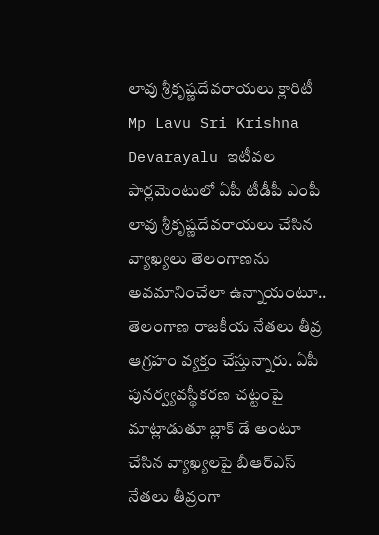లావు శ్రీకృష్ణదేవరాయలు క్లారిటీ
Mp Lavu Sri Krishna Devarayalu ఇటీవల పార్లమెంటులో ఏపీ టీడీపీ ఎంపీ లావు శ్రీకృష్ణదేవరాయలు చేసిన వ్యాఖ్యలు తెలంగాణను అవమానించేలా ఉన్నాయంటూ.. తెలంగాణ రాజకీయ నేతలు తీవ్ర ఆగ్రహం వ్యక్తం చేస్తున్నారు. ఏపీ పునర్వ్యవస్థీకరణ చట్టంపై మాట్లాడుతూ బ్లాక్ డే అంటూ చేసిన వ్యాఖ్యలపై బీఆర్ఎస్ నేతలు తీవ్రంగా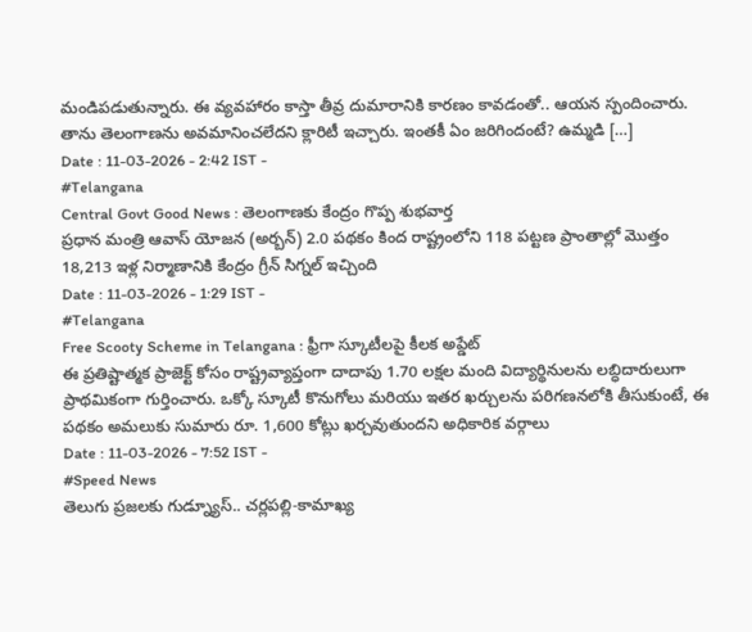మండిపడుతున్నారు. ఈ వ్యవహారం కాస్తా తీవ్ర దుమారానికి కారణం కావడంతో.. ఆయన స్పందించారు. తాను తెలంగాణను అవమానించలేదని క్లారిటీ ఇచ్చారు. ఇంతకీ ఏం జరిగిందంటే? ఉమ్మడి […]
Date : 11-03-2026 - 2:42 IST -
#Telangana
Central Govt Good News : తెలంగాణకు కేంద్రం గొప్ప శుభవార్త
ప్రధాన మంత్రి ఆవాస్ యోజన (అర్బన్) 2.0 పథకం కింద రాష్ట్రంలోని 118 పట్టణ ప్రాంతాల్లో మొత్తం 18,213 ఇళ్ల నిర్మాణానికి కేంద్రం గ్రీన్ సిగ్నల్ ఇచ్చింది
Date : 11-03-2026 - 1:29 IST -
#Telangana
Free Scooty Scheme in Telangana : ఫ్రీగా స్కూటీలపై కీలక అప్డేట్
ఈ ప్రతిష్టాత్మక ప్రాజెక్ట్ కోసం రాష్ట్రవ్యాప్తంగా దాదాపు 1.70 లక్షల మంది విద్యార్థినులను లబ్ధిదారులుగా ప్రాథమికంగా గుర్తించారు. ఒక్కో స్కూటీ కొనుగోలు మరియు ఇతర ఖర్చులను పరిగణనలోకి తీసుకుంటే, ఈ పథకం అమలుకు సుమారు రూ. 1,600 కోట్లు ఖర్చవుతుందని అధికారిక వర్గాలు
Date : 11-03-2026 - 7:52 IST -
#Speed News
తెలుగు ప్రజలకు గుడ్న్యూస్.. చర్లపల్లి-కామాఖ్య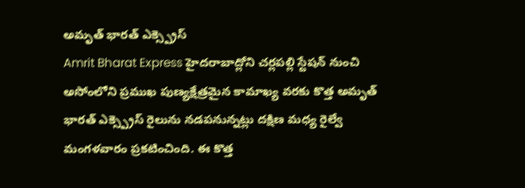అమృత్ భారత్ ఎక్స్ప్రెస్
Amrit Bharat Express హైదరాబాద్లోని చర్లపల్లి స్టేషన్ నుంచి అసోంలోని ప్రముఖ పుణ్యక్షేత్రమైన కామాఖ్య వరకు కొత్త అమృత్ భారత్ ఎక్స్ప్రెస్ రైలును నడపనున్నట్లు దక్షిణ మధ్య రైల్వే మంగళవారం ప్రకటించింది. ఈ కొత్త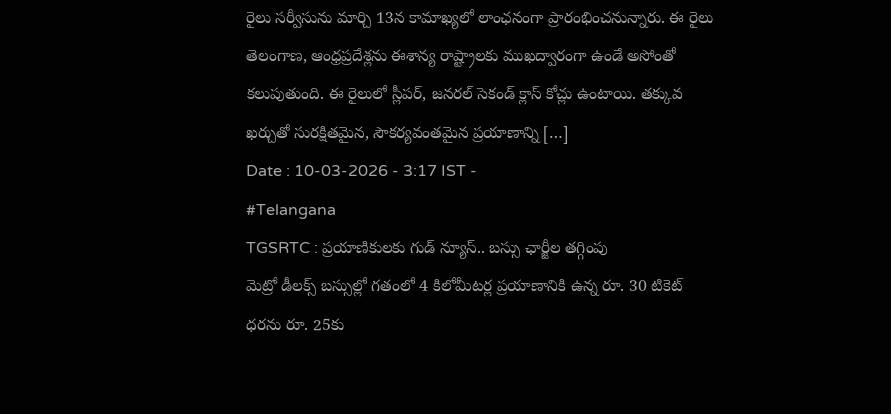రైలు సర్వీసును మార్చి 13న కామాఖ్యలో లాంఛనంగా ప్రారంభించనున్నారు. ఈ రైలు తెలంగాణ, ఆంధ్రప్రదేశ్లను ఈశాన్య రాష్ట్రాలకు ముఖద్వారంగా ఉండే అసోంతో కలుపుతుంది. ఈ రైలులో స్లీపర్, జనరల్ సెకండ్ క్లాస్ కోచ్లు ఉంటాయి. తక్కువ ఖర్చుతో సురక్షితమైన, సౌకర్యవంతమైన ప్రయాణాన్ని […]
Date : 10-03-2026 - 3:17 IST -
#Telangana
TGSRTC : ప్రయాణికులకు గుడ్ న్యూస్.. బస్సు ఛార్జీల తగ్గింపు
మెట్రో డీలక్స్ బస్సుల్లో గతంలో 4 కిలోమీటర్ల ప్రయాణానికి ఉన్న రూ. 30 టికెట్ ధరను రూ. 25కు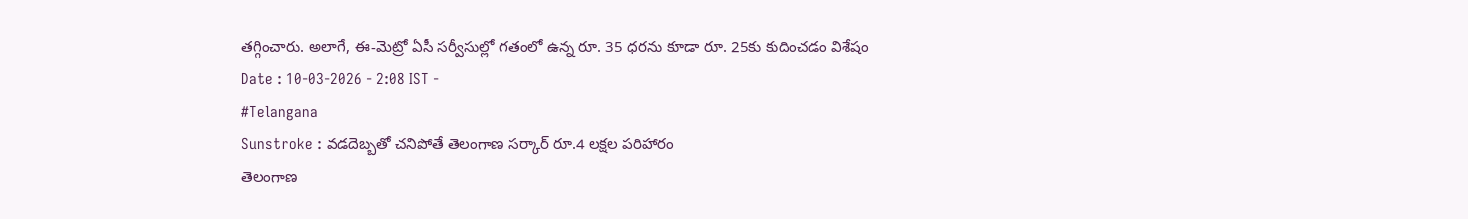తగ్గించారు. అలాగే, ఈ-మెట్రో ఏసీ సర్వీసుల్లో గతంలో ఉన్న రూ. 35 ధరను కూడా రూ. 25కు కుదించడం విశేషం
Date : 10-03-2026 - 2:08 IST -
#Telangana
Sunstroke : వడదెబ్బతో చనిపోతే తెలంగాణ సర్కార్ రూ.4 లక్షల పరిహారం
తెలంగాణ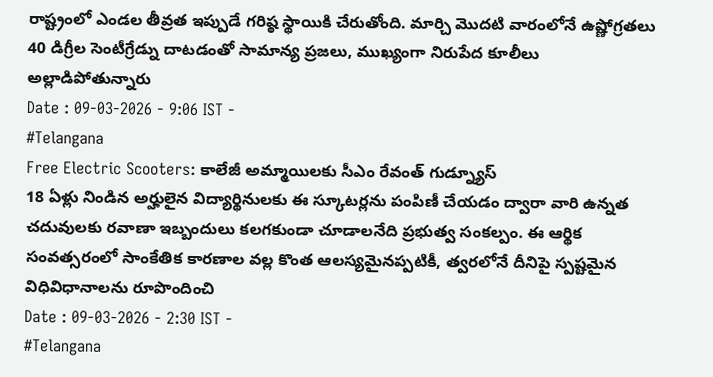రాష్ట్రంలో ఎండల తీవ్రత ఇప్పుడే గరిష్ఠ స్థాయికి చేరుతోంది. మార్చి మొదటి వారంలోనే ఉష్ణోగ్రతలు 40 డిగ్రీల సెంటీగ్రేడ్ను దాటడంతో సామాన్య ప్రజలు, ముఖ్యంగా నిరుపేద కూలీలు అల్లాడిపోతున్నారు
Date : 09-03-2026 - 9:06 IST -
#Telangana
Free Electric Scooters: కాలేజీ అమ్మాయిలకు సీఎం రేవంత్ గుడ్న్యూస్
18 ఏళ్లు నిండిన అర్హులైన విద్యార్థినులకు ఈ స్కూటర్లను పంపిణీ చేయడం ద్వారా వారి ఉన్నత చదువులకు రవాణా ఇబ్బందులు కలగకుండా చూడాలనేది ప్రభుత్వ సంకల్పం. ఈ ఆర్థిక సంవత్సరంలో సాంకేతిక కారణాల వల్ల కొంత ఆలస్యమైనప్పటికీ, త్వరలోనే దీనిపై స్పష్టమైన విధివిధానాలను రూపొందించి
Date : 09-03-2026 - 2:30 IST -
#Telangana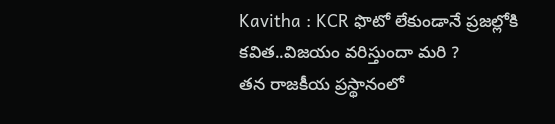Kavitha : KCR ఫొటో లేకుండానే ప్రజల్లోకి కవిత..విజయం వరిస్తుందా మరి ?
తన రాజకీయ ప్రస్థానంలో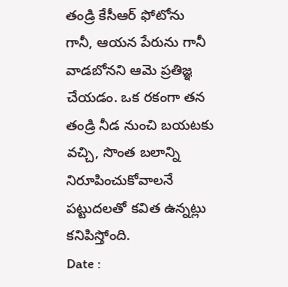తండ్రి కేసీఆర్ ఫోటోను గానీ, ఆయన పేరును గానీ వాడబోనని ఆమె ప్రతిజ్ఞ చేయడం. ఒక రకంగా తన తండ్రి నీడ నుంచి బయటకు వచ్చి, సొంత బలాన్ని నిరూపించుకోవాలనే పట్టుదలతో కవిత ఉన్నట్లు కనిపిస్తోంది.
Date :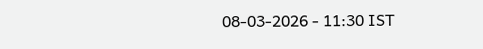08-03-2026 - 11:30 IST